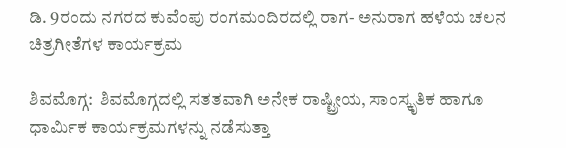ಡಿ. 9ರಂದು ನಗರದ ಕುವೆಂಪು ರಂಗಮಂದಿರದಲ್ಲಿ ರಾಗ- ಅನುರಾಗ ಹಳೆಯ ಚಲನ ಚಿತ್ರಗೀತೆಗಳ ಕಾರ್ಯಕ್ರಮ

ಶಿವಮೊಗ್ಗ:  ಶಿವಮೊಗ್ಗದಲ್ಲಿ ಸತತವಾಗಿ ಅನೇಕ ರಾಷ್ಟ್ರೀಯ, ಸಾಂಸ್ಕೃತಿಕ ಹಾಗೂ ಧಾರ್ಮಿಕ ಕಾರ್ಯಕ್ರಮಗಳನ್ನು ನಡೆಸುತ್ತಾ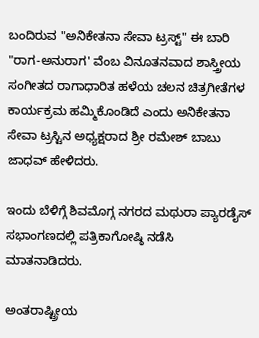ಬಂದಿರುವ "ಅನಿಕೇತನಾ ಸೇವಾ ಟ್ರಸ್ಟ್" ಈ ಬಾರಿ "ರಾಗ-ಅನುರಾಗ' ವೆಂಬ ವಿನೂತನವಾದ ಶಾಸ್ತ್ರೀಯ ಸಂಗೀತದ ರಾಗಾಧಾರಿತ ಹಳೆಯ ಚಲನ ಚಿತ್ರಗೀತೆಗಳ ಕಾರ್ಯಕ್ರಮ ಹಮ್ಮಿಕೊಂಡಿದೆ ಎಂದು ಅನಿಕೇತನಾ ಸೇವಾ ಟ್ರಸ್ಟಿನ ಅಧ್ಯಕ್ಷರಾದ ಶ್ರೀ ರಮೇಶ್ ಬಾಬು ಜಾಧವ್ ಹೇಳಿದರು.

ಇಂದು ಬೆಳಿಗ್ಗೆ ಶಿವಮೊಗ್ಗ ನಗರದ ಮಥುರಾ ಪ್ಯಾರಡೈಸ್ ಸಭಾಂಗಣದಲ್ಲಿ ಪತ್ರಿಕಾಗೋಷ್ಠಿ ನಡೆಸಿ ಮಾತನಾಡಿದರು.

ಅಂತರಾಷ್ಟ್ರೀಯ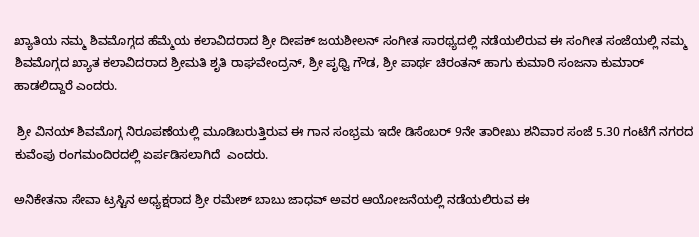ಖ್ಯಾತಿಯ ನಮ್ಮ ಶಿವಮೊಗ್ಗದ ಹೆಮ್ಮೆಯ ಕಲಾವಿದರಾದ ಶ್ರೀ ದೀಪಕ್ ಜಯಶೀಲನ್ ಸಂಗೀತ ಸಾರಥ್ಯದಲ್ಲಿ ನಡೆಯಲಿರುವ ಈ ಸಂಗೀತ ಸಂಜೆಯಲ್ಲಿ ನಮ್ಮ ಶಿವಮೊಗ್ಗದ ಖ್ಯಾತ ಕಲಾವಿದರಾದ ಶ್ರೀಮತಿ ಶೃತಿ ರಾಘವೇಂದ್ರನ್, ಶ್ರೀ ಪೃಥ್ವಿ ಗೌಡ, ಶ್ರೀ ಪಾರ್ಥ ಚಿರಂತನ್ ಹಾಗು ಕುಮಾರಿ ಸಂಜನಾ ಕುಮಾರ್ ಹಾಡಲಿದ್ದಾರೆ ಎಂದರು.

 ಶ್ರೀ ವಿನಯ್ ಶಿವಮೊಗ್ಗ ನಿರೂಪಣೆಯಲ್ಲಿ ಮೂಡಿಬರುತ್ತಿರುವ ಈ ಗಾನ ಸಂಭ್ರಮ ಇದೇ ಡಿಸೆಂಬರ್‌ 9ನೇ ತಾರೀಖು ಶನಿವಾರ ಸಂಜೆ 5.30 ಗಂಟೆಗೆ ನಗರದ ಕುವೆಂಪು ರಂಗಮಂದಿರದಲ್ಲಿ ಏರ್ಪಡಿಸಲಾಗಿದೆ  ಎಂದರು.

ಅನಿಕೇತನಾ ಸೇವಾ ಟ್ರಸ್ಟಿನ ಅಧ್ಯಕ್ಷರಾದ ಶ್ರೀ ರಮೇಶ್ ಬಾಬು ಜಾಧವ್ ಅವರ ಆಯೋಜನೆಯಲ್ಲಿ ನಡೆಯಲಿರುವ ಈ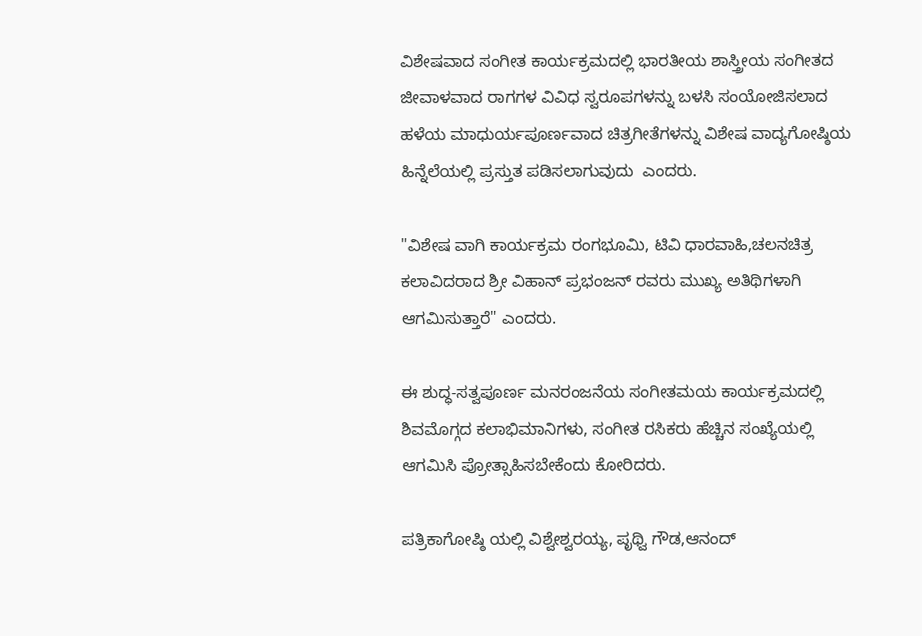ವಿಶೇಷವಾದ ಸಂಗೀತ ಕಾರ್ಯಕ್ರಮದಲ್ಲಿ ಭಾರತೀಯ ಶಾಸ್ತ್ರೀಯ ಸಂಗೀತದ ಜೀವಾಳವಾದ ರಾಗಗಳ ವಿವಿಧ ಸ್ವರೂಪಗಳನ್ನು ಬಳಸಿ ಸಂಯೋಜಿಸಲಾದ ಹಳೆಯ ಮಾಧುರ್ಯಪೂರ್ಣವಾದ ಚಿತ್ರಗೀತೆಗಳನ್ನು ವಿಶೇಷ ವಾದ್ಯಗೋಷ್ಠಿಯ ಹಿನ್ನೆಲೆಯಲ್ಲಿ ಪ್ರಸ್ತುತ ಪಡಿಸಲಾಗುವುದು  ಎಂದರು.

"ವಿಶೇಷ ವಾಗಿ ಕಾರ್ಯಕ್ರಮ ರಂಗಭೂಮಿ, ಟಿವಿ ಧಾರವಾಹಿ,ಚಲನಚಿತ್ರ ಕಲಾವಿದರಾದ ಶ್ರೀ ವಿಹಾನ್ ಪ್ರಭಂಜನ್ ರವರು ಮುಖ್ಯ ಅತಿಥಿಗಳಾಗಿ ಆಗಮಿಸುತ್ತಾರೆ" ಎಂದರು.

ಈ ಶುದ್ಧ-ಸತ್ವಪೂರ್ಣ ಮನರಂಜನೆಯ ಸಂಗೀತಮಯ ಕಾರ್ಯಕ್ರಮದಲ್ಲಿ ಶಿವಮೊಗ್ಗದ ಕಲಾಭಿಮಾನಿಗಳು, ಸಂಗೀತ ರಸಿಕರು ಹೆಚ್ಚಿನ ಸಂಖ್ಯೆಯಲ್ಲಿ ಆಗಮಿಸಿ ಪ್ರೋತ್ಸಾಹಿಸಬೇಕೆಂದು ಕೋರಿದರು.

ಪತ್ರಿಕಾಗೋಷ್ಠಿ ಯಲ್ಲಿ ವಿಶ್ವೇಶ್ವರಯ್ಯ, ಪೃಥ್ವಿ ಗೌಡ,ಆನಂದ್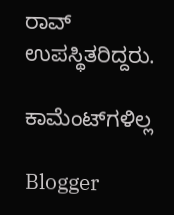ರಾವ್ ಉಪಸ್ಥಿತರಿದ್ದರು.

ಕಾಮೆಂಟ್‌ಗಳಿಲ್ಲ

Blogger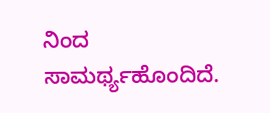ನಿಂದ ಸಾಮರ್ಥ್ಯಹೊಂದಿದೆ.